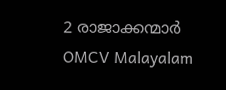2 രാജാക്കന്മാർ
OMCV Malayalam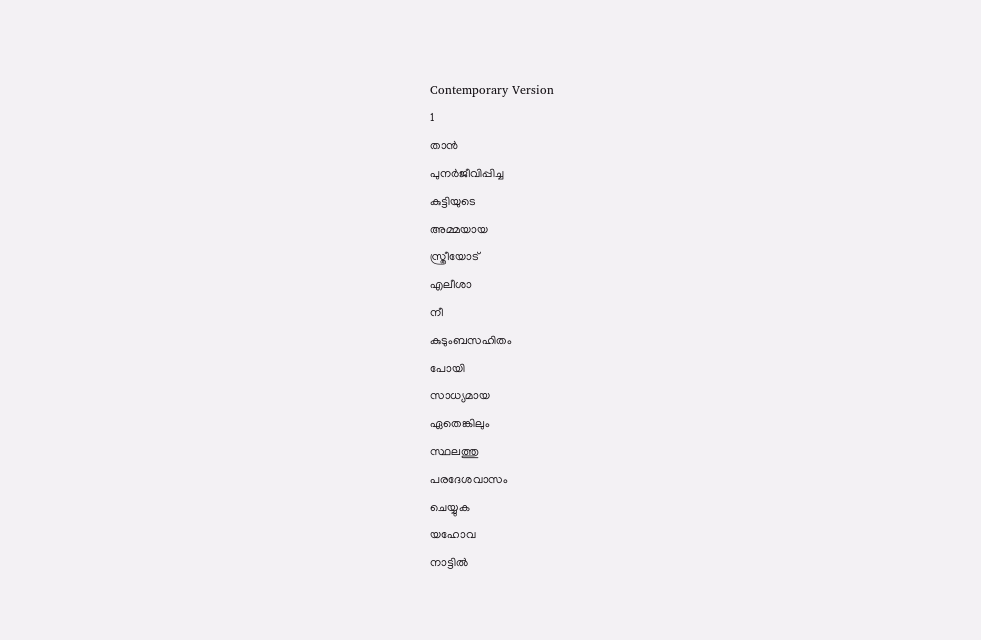Contemporary Version
1
താൻ
പുനർജീവിപ്പിച്ച
കുട്ടിയുടെ
അമ്മയായ
സ്ത്രീയോട്
എലീശാ
നീ
കുടുംബസഹിതം
പോയി
സാധ്യമായ
ഏതെങ്കിലും
സ്ഥലത്തു
പരദേശവാസം
ചെയ്യുക
യഹോവ
നാട്ടിൽ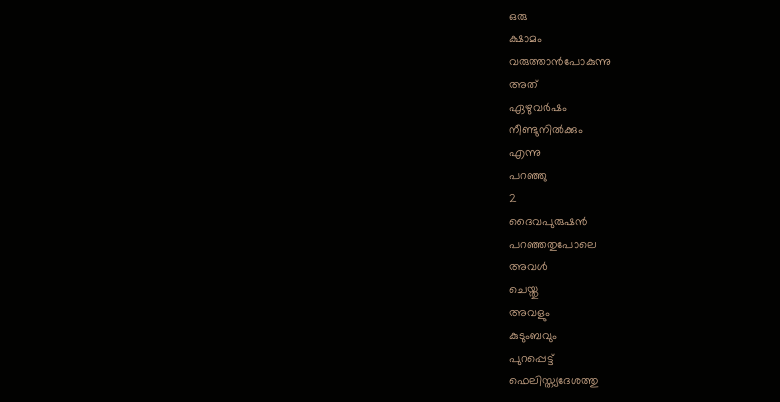ഒരു
ക്ഷാമം
വരുത്താൻപോകുന്നു
അത്
ഏഴുവർഷം
നീണ്ടുനിൽക്കും
എന്നു
പറഞ്ഞു
2
ദൈവപുരുഷൻ
പറഞ്ഞതുപോലെ
അവൾ
ചെയ്തു
അവളും
കുടുംബവും
പുറപ്പെട്ട്
ഫെലിസ്ത്യദേശത്തു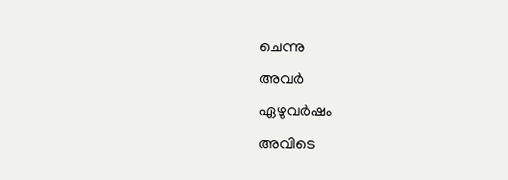ചെന്നു
അവർ
ഏഴുവർഷം
അവിടെ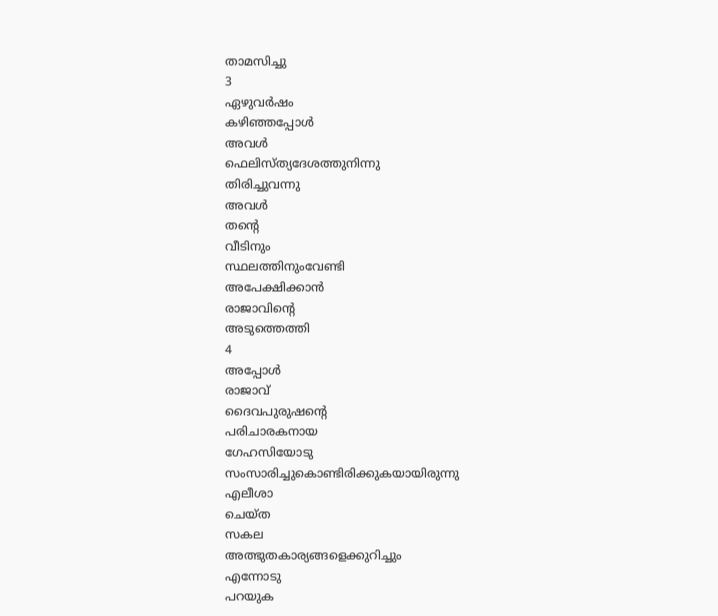താമസിച്ചു
3
ഏഴുവർഷം
കഴിഞ്ഞപ്പോൾ
അവൾ
ഫെലിസ്ത്യദേശത്തുനിന്നു
തിരിച്ചുവന്നു
അവൾ
തന്റെ
വീടിനും
സ്ഥലത്തിനുംവേണ്ടി
അപേക്ഷിക്കാൻ
രാജാവിന്റെ
അടുത്തെത്തി
4
അപ്പോൾ
രാജാവ്
ദൈവപുരുഷന്റെ
പരിചാരകനായ
ഗേഹസിയോടു
സംസാരിച്ചുകൊണ്ടിരിക്കുകയായിരുന്നു
എലീശാ
ചെയ്ത
സകല
അത്ഭുതകാര്യങ്ങളെക്കുറിച്ചും
എന്നോടു
പറയുക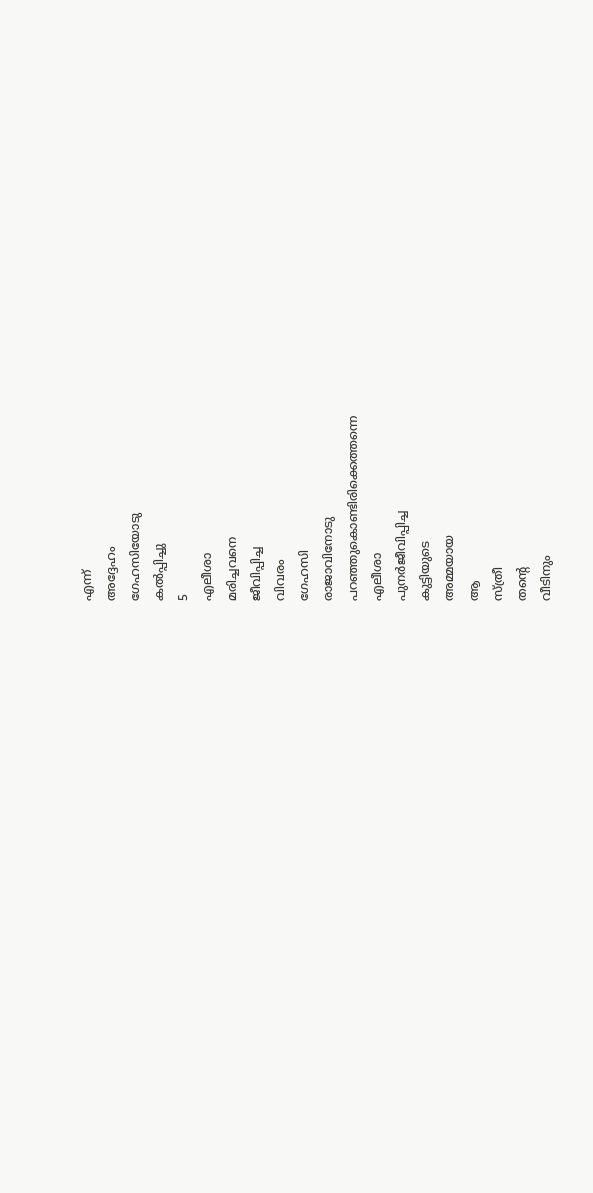എന്ന്
അദ്ദേഹം
ഗേഹസിയോടു
കൽപ്പിച്ചു
5
എലീശാ
മരിച്ചവനെ
ജീവിപ്പിച്ച
വിവരം
ഗേഹസി
രാജാവിനോടു
പറഞ്ഞുകൊണ്ടിരിക്കെത്തന്നെ
എലീശാ
പുനർജീവിപ്പിച്ച
കുട്ടിയുടെ
അമ്മയായ
ആ
സ്ത്രീ
തന്റെ
വീടിനും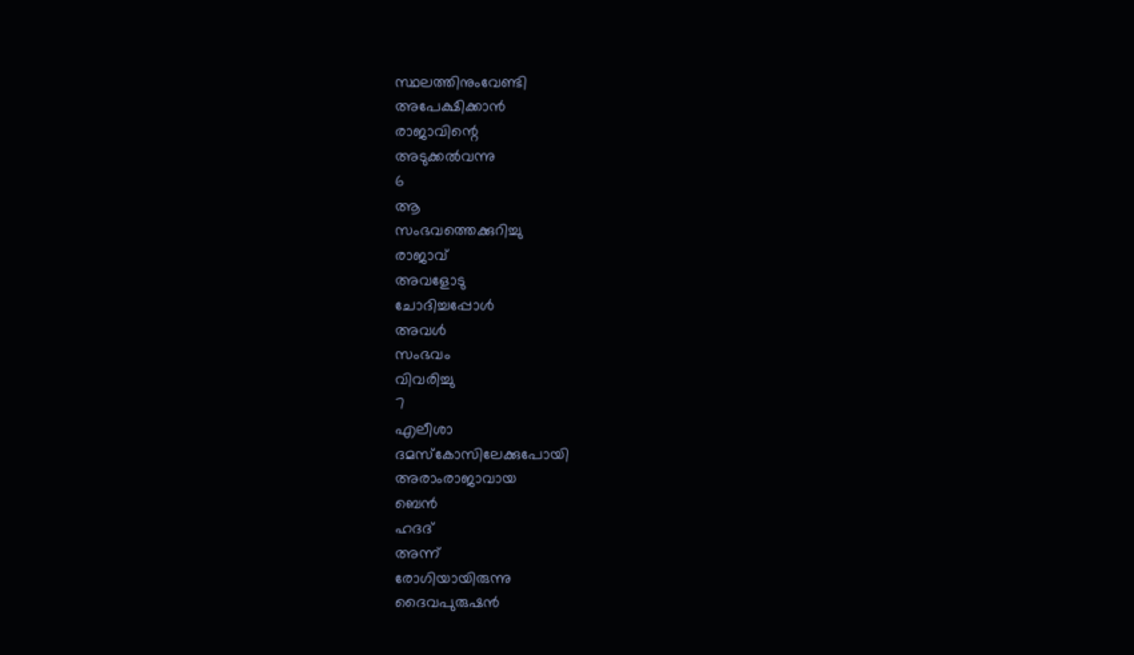സ്ഥലത്തിനുംവേണ്ടി
അപേക്ഷിക്കാൻ
രാജാവിന്റെ
അടുക്കൽവന്നു
6
ആ
സംഭവത്തെക്കുറിച്ചു
രാജാവ്
അവളോടു
ചോദിച്ചപ്പോൾ
അവൾ
സംഭവം
വിവരിച്ചു
7
എലീശാ
ദമസ്കോസിലേക്കുപോയി
അരാംരാജാവായ
ബെൻ
ഹദദ്
അന്ന്
രോഗിയായിരുന്നു
ദൈവപുരുഷൻ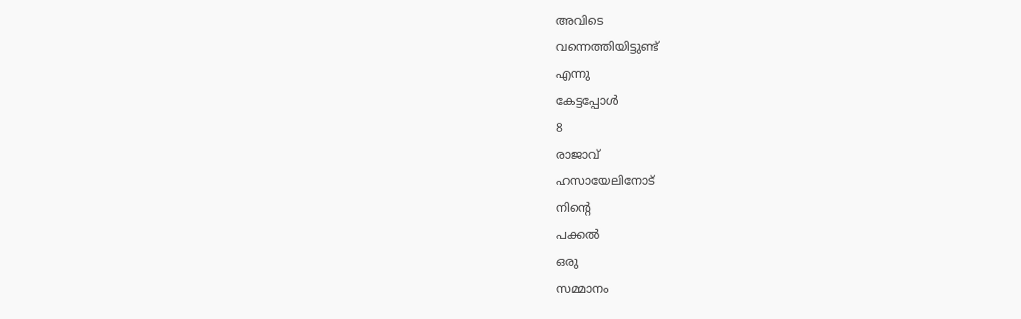അവിടെ
വന്നെത്തിയിട്ടുണ്ട്
എന്നു
കേട്ടപ്പോൾ
8
രാജാവ്
ഹസായേലിനോട്
നിന്റെ
പക്കൽ
ഒരു
സമ്മാനം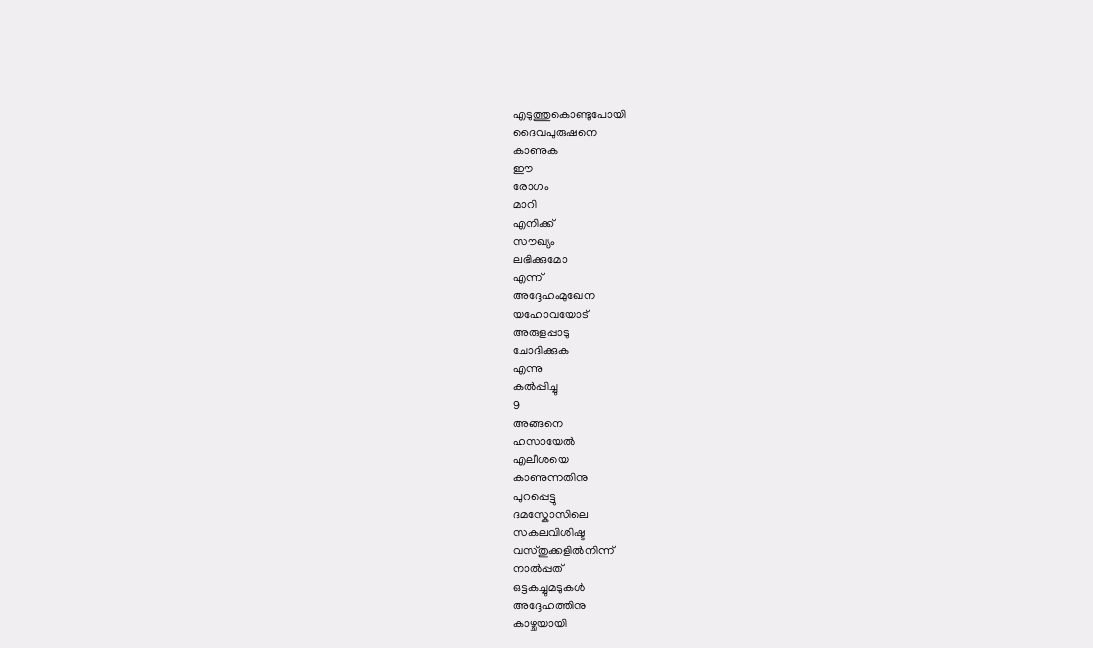എടുത്തുകൊണ്ടുപോയി
ദൈവപുരുഷനെ
കാണുക
ഈ
രോഗം
മാറി
എനിക്ക്
സൗഖ്യം
ലഭിക്കുമോ
എന്ന്
അദ്ദേഹംമുഖേന
യഹോവയോട്
അരുളപ്പാടു
ചോദിക്കുക
എന്നു
കൽപ്പിച്ചു
9
അങ്ങനെ
ഹസായേൽ
എലീശയെ
കാണുന്നതിനു
പുറപ്പെട്ടു
ദമസ്കോസിലെ
സകലവിശിഷ്ട
വസ്തുക്കളിൽനിന്ന്
നാൽപ്പത്
ഒട്ടകച്ചുമടുകൾ
അദ്ദേഹത്തിനു
കാഴ്ചയായി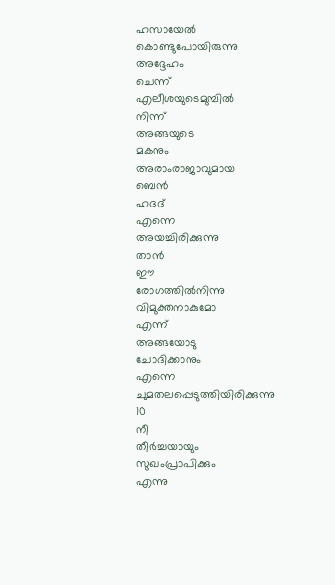ഹസായേൽ
കൊണ്ടുപോയിരുന്നു
അദ്ദേഹം
ചെന്ന്
എലീശയുടെമുമ്പിൽ
നിന്ന്
അങ്ങയുടെ
മകനും
അരാംരാജാവുമായ
ബെൻ
ഹദദ്
എന്നെ
അയച്ചിരിക്കുന്നു
താൻ
ഈ
രോഗത്തിൽനിന്നു
വിമുക്തനാകുമോ
എന്ന്
അങ്ങയോടു
ചോദിക്കാനും
എന്നെ
ചുമതലപ്പെടുത്തിയിരിക്കുന്നു
10
നീ
തീർച്ചയായും
സുഖംപ്രാപിക്കും
എന്നു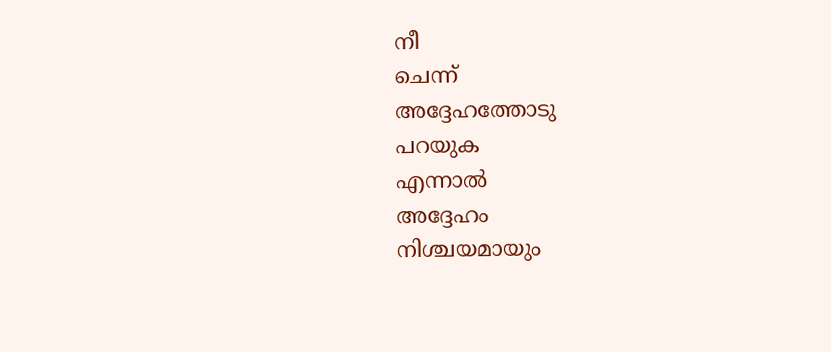നീ
ചെന്ന്
അദ്ദേഹത്തോടു
പറയുക
എന്നാൽ
അദ്ദേഹം
നിശ്ചയമായും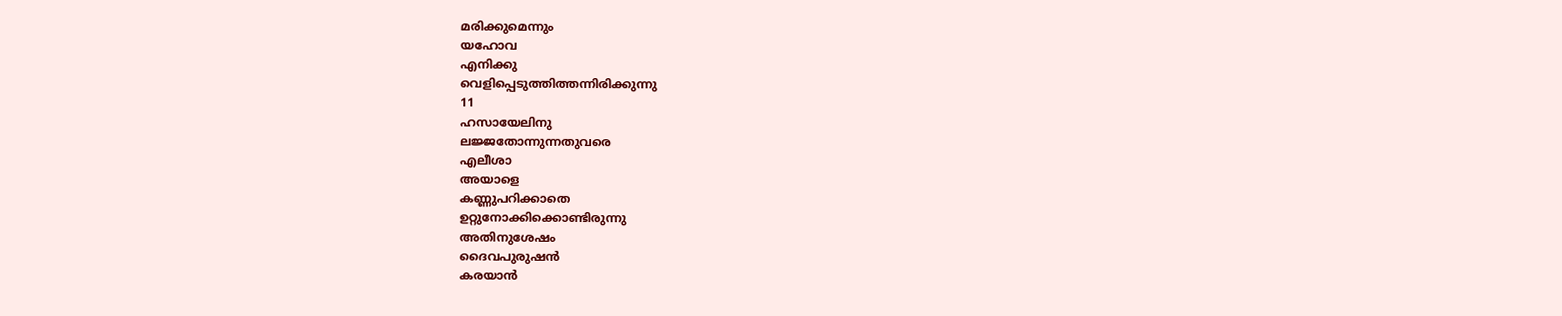മരിക്കുമെന്നും
യഹോവ
എനിക്കു
വെളിപ്പെടുത്തിത്തന്നിരിക്കുന്നു
11
ഹസായേലിനു
ലജ്ജതോന്നുന്നതുവരെ
എലീശാ
അയാളെ
കണ്ണുപറിക്കാതെ
ഉറ്റുനോക്കിക്കൊണ്ടിരുന്നു
അതിനുശേഷം
ദൈവപുരുഷൻ
കരയാൻ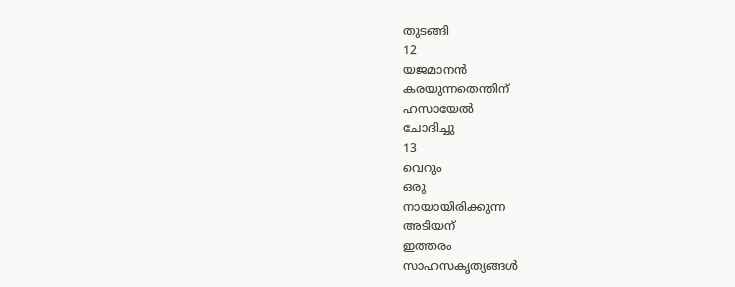തുടങ്ങി
12
യജമാനൻ
കരയുന്നതെന്തിന്
ഹസായേൽ
ചോദിച്ചു
13
വെറും
ഒരു
നായായിരിക്കുന്ന
അടിയന്
ഇത്തരം
സാഹസകൃത്യങ്ങൾ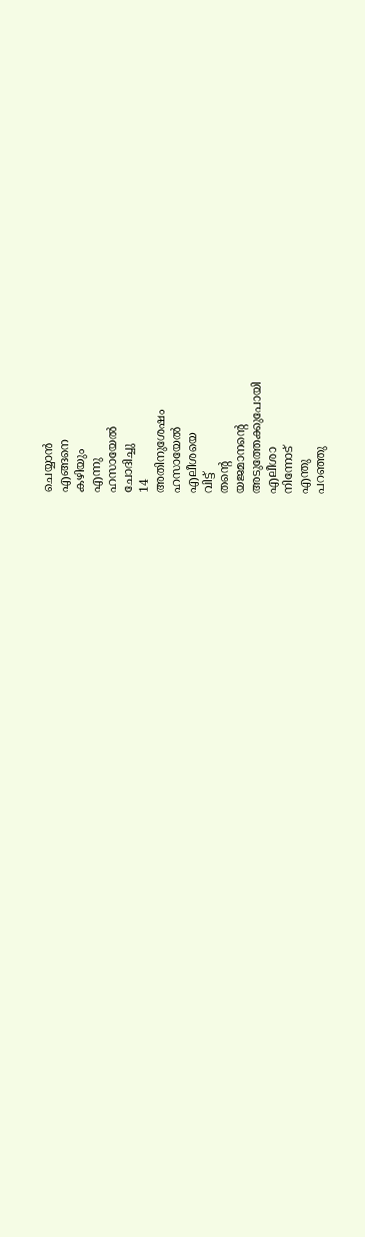ചെയ്യാൻ
എങ്ങനെ
കഴിയും
എന്നു
ഹസായേൽ
ചോദിച്ചു
14
അതിനുശേഷം
ഹസായേൽ
എലീശയെ
വിട്ട്
തന്റെ
യജമാനന്റെ
അടുത്തേക്കുപോയി
എലീശാ
നിന്നോട്
എന്തു
പറഞ്ഞു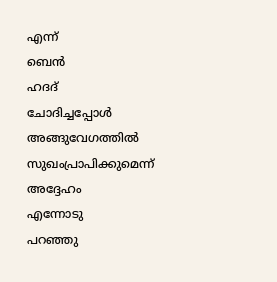എന്ന്
ബെൻ
ഹദദ്
ചോദിച്ചപ്പോൾ
അങ്ങുവേഗത്തിൽ
സുഖംപ്രാപിക്കുമെന്ന്
അദ്ദേഹം
എന്നോടു
പറഞ്ഞു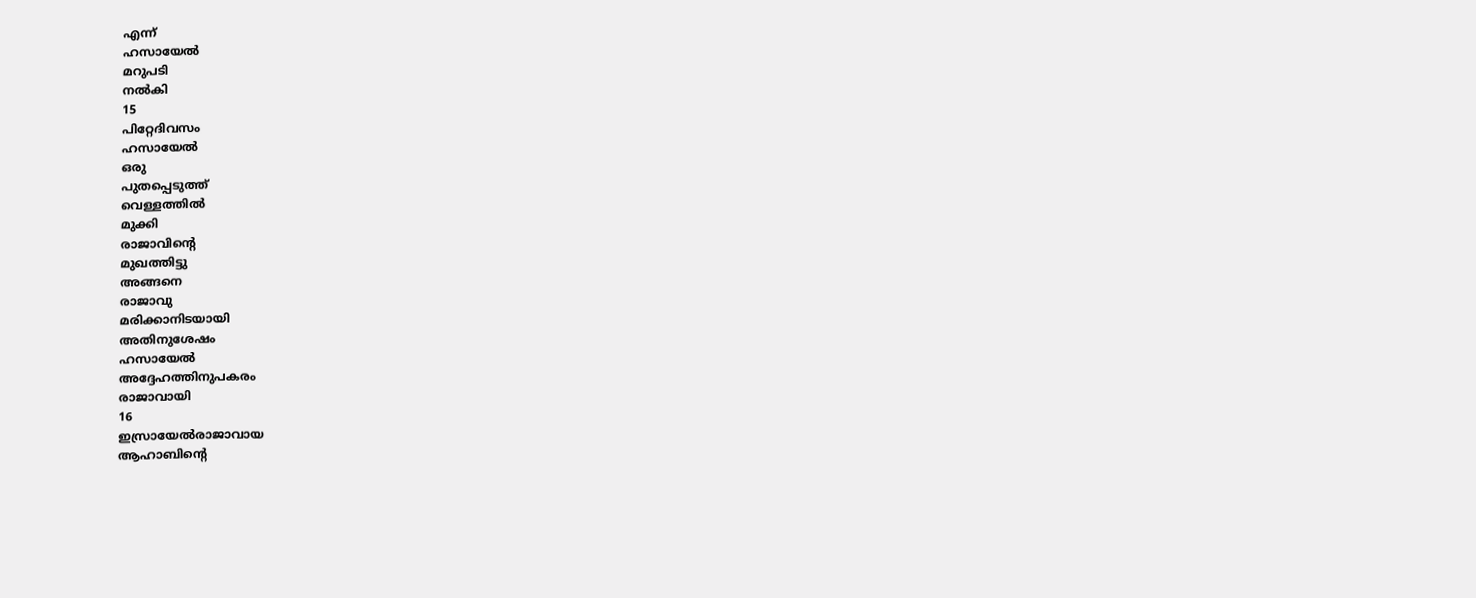എന്ന്
ഹസായേൽ
മറുപടി
നൽകി
15
പിറ്റേദിവസം
ഹസായേൽ
ഒരു
പുതപ്പെടുത്ത്
വെള്ളത്തിൽ
മുക്കി
രാജാവിന്റെ
മുഖത്തിട്ടു
അങ്ങനെ
രാജാവു
മരിക്കാനിടയായി
അതിനുശേഷം
ഹസായേൽ
അദ്ദേഹത്തിനുപകരം
രാജാവായി
16
ഇസ്രായേൽരാജാവായ
ആഹാബിന്റെ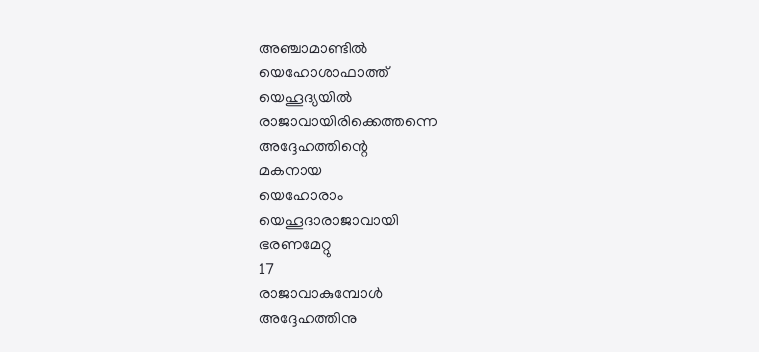അഞ്ചാമാണ്ടിൽ
യെഹോശാഫാത്ത്
യെഹൂദ്യയിൽ
രാജാവായിരിക്കെത്തന്നെ
അദ്ദേഹത്തിന്റെ
മകനായ
യെഹോരാം
യെഹൂദാരാജാവായി
ഭരണമേറ്റു
17
രാജാവാകുമ്പോൾ
അദ്ദേഹത്തിനു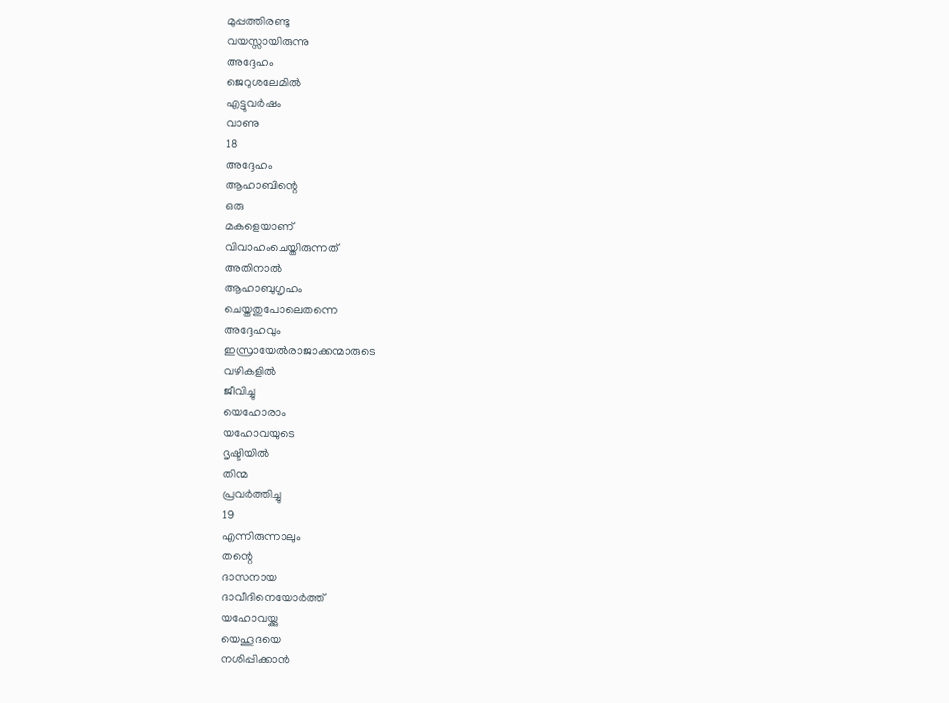മുപ്പത്തിരണ്ടു
വയസ്സായിരുന്നു
അദ്ദേഹം
ജെറുശലേമിൽ
എട്ടുവർഷം
വാണു
18
അദ്ദേഹം
ആഹാബിന്റെ
ഒരു
മകളെയാണ്
വിവാഹംചെയ്തിരുന്നത്
അതിനാൽ
ആഹാബുഗൃഹം
ചെയ്തതുപോലെതന്നെ
അദ്ദേഹവും
ഇസ്രായേൽരാജാക്കന്മാരുടെ
വഴികളിൽ
ജീവിച്ചു
യെഹോരാം
യഹോവയുടെ
ദൃഷ്ടിയിൽ
തിന്മ
പ്രവർത്തിച്ചു
19
എന്നിരുന്നാലും
തന്റെ
ദാസനായ
ദാവീദിനെയോർത്ത്
യഹോവയ്ക്കു
യെഹൂദയെ
നശിപ്പിക്കാൻ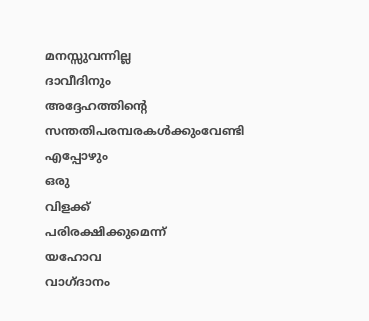മനസ്സുവന്നില്ല
ദാവീദിനും
അദ്ദേഹത്തിന്റെ
സന്തതിപരമ്പരകൾക്കുംവേണ്ടി
എപ്പോഴും
ഒരു
വിളക്ക്
പരിരക്ഷിക്കുമെന്ന്
യഹോവ
വാഗ്ദാനം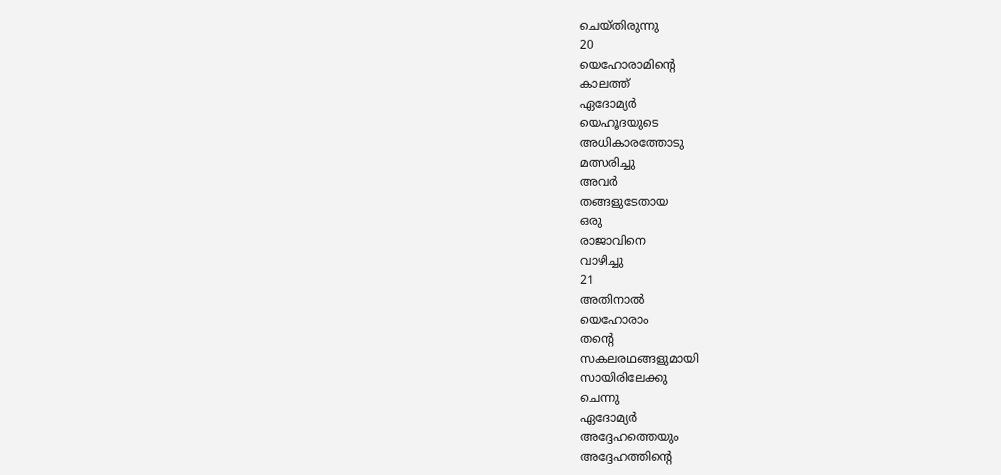ചെയ്തിരുന്നു
20
യെഹോരാമിന്റെ
കാലത്ത്
ഏദോമ്യർ
യെഹൂദയുടെ
അധികാരത്തോടു
മത്സരിച്ചു
അവർ
തങ്ങളുടേതായ
ഒരു
രാജാവിനെ
വാഴിച്ചു
21
അതിനാൽ
യെഹോരാം
തന്റെ
സകലരഥങ്ങളുമായി
സായിരിലേക്കു
ചെന്നു
ഏദോമ്യർ
അദ്ദേഹത്തെയും
അദ്ദേഹത്തിന്റെ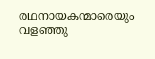രഥനായകന്മാരെയും
വളഞ്ഞു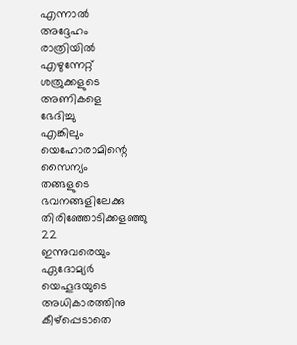എന്നാൽ
അദ്ദേഹം
രാത്രിയിൽ
എഴുന്നേറ്റ്
ശത്രുക്കളുടെ
അണികളെ
ഭേദിച്ചു
എങ്കിലും
യെഹോരാമിന്റെ
സൈന്യം
തങ്ങളുടെ
ഭവനങ്ങളിലേക്കു
തിരിഞ്ഞോടിക്കളഞ്ഞു
22
ഇന്നുവരെയും
ഏദോമ്യർ
യെഹൂദയുടെ
അധികാരത്തിനു
കീഴ്പ്പെടാതെ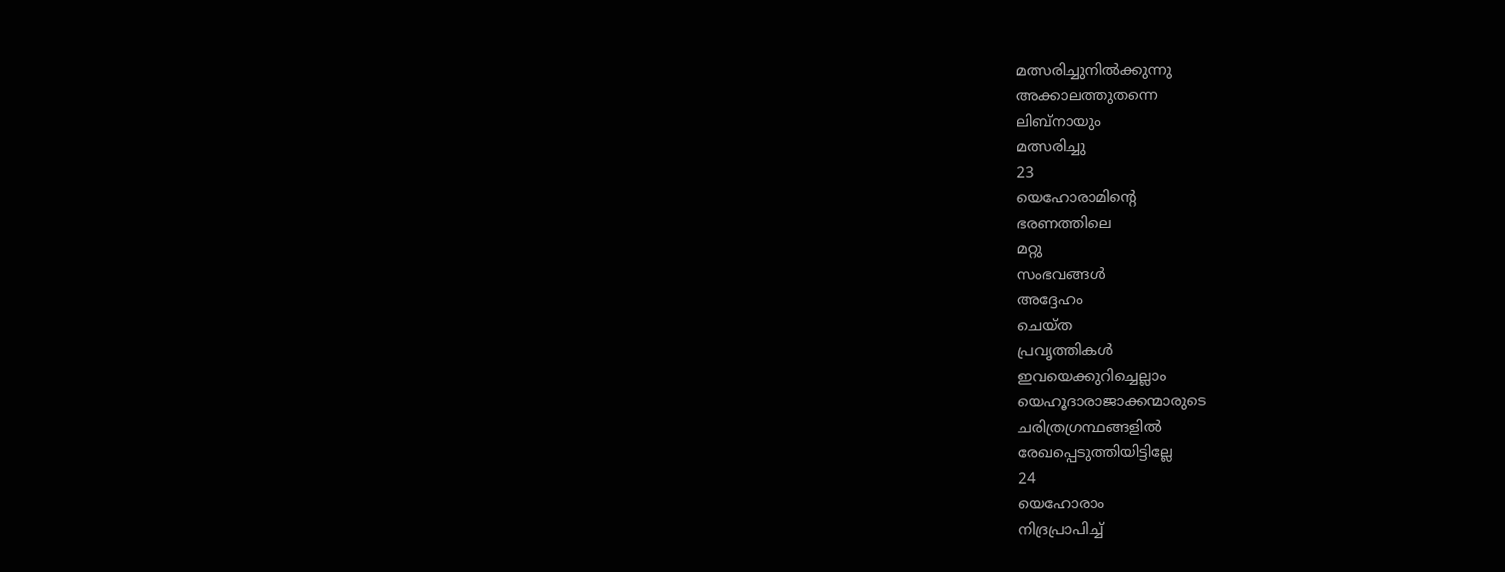മത്സരിച്ചുനിൽക്കുന്നു
അക്കാലത്തുതന്നെ
ലിബ്നായും
മത്സരിച്ചു
23
യെഹോരാമിന്റെ
ഭരണത്തിലെ
മറ്റു
സംഭവങ്ങൾ
അദ്ദേഹം
ചെയ്ത
പ്രവൃത്തികൾ
ഇവയെക്കുറിച്ചെല്ലാം
യെഹൂദാരാജാക്കന്മാരുടെ
ചരിത്രഗ്രന്ഥങ്ങളിൽ
രേഖപ്പെടുത്തിയിട്ടില്ലേ
24
യെഹോരാം
നിദ്രപ്രാപിച്ച്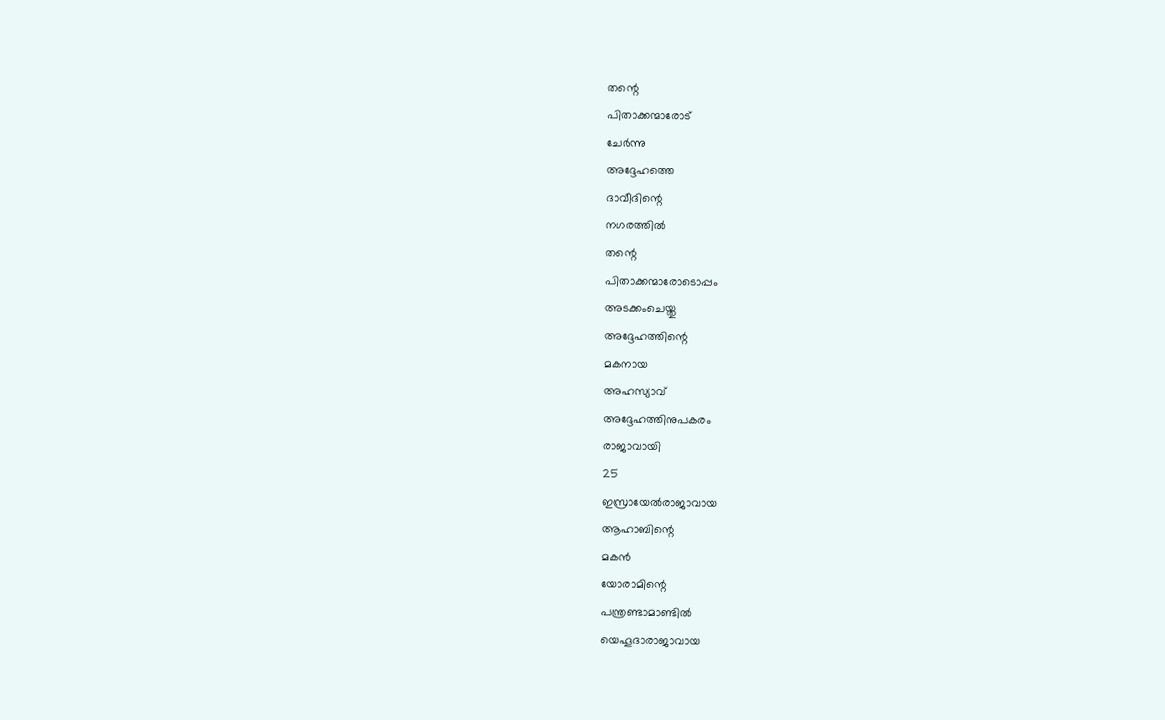തന്റെ
പിതാക്കന്മാരോട്
ചേർന്നു
അദ്ദേഹത്തെ
ദാവീദിന്റെ
നഗരത്തിൽ
തന്റെ
പിതാക്കന്മാരോടൊപ്പം
അടക്കംചെയ്തു
അദ്ദേഹത്തിന്റെ
മകനായ
അഹസ്യാവ്
അദ്ദേഹത്തിനുപകരം
രാജാവായി
25
ഇസ്രായേൽരാജാവായ
ആഹാബിന്റെ
മകൻ
യോരാമിന്റെ
പന്ത്രണ്ടാമാണ്ടിൽ
യെഹൂദാരാജാവായ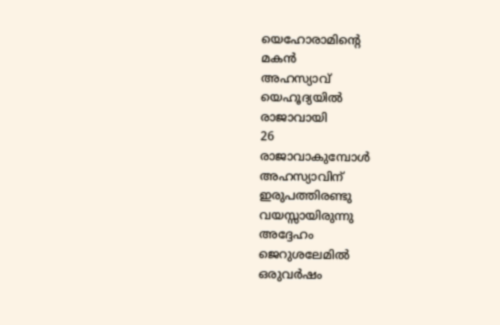യെഹോരാമിന്റെ
മകൻ
അഹസ്യാവ്
യെഹൂദ്യയിൽ
രാജാവായി
26
രാജാവാകുമ്പോൾ
അഹസ്യാവിന്
ഇരുപത്തിരണ്ടു
വയസ്സായിരുന്നു
അദ്ദേഹം
ജെറുശലേമിൽ
ഒരുവർഷം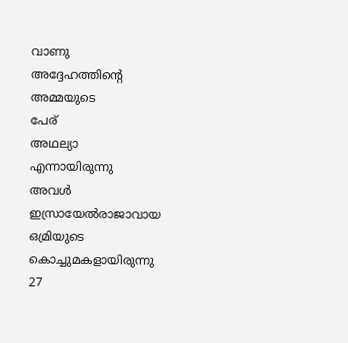വാണു
അദ്ദേഹത്തിന്റെ
അമ്മയുടെ
പേര്
അഥല്യാ
എന്നായിരുന്നു
അവൾ
ഇസ്രായേൽരാജാവായ
ഒമ്രിയുടെ
കൊച്ചുമകളായിരുന്നു
27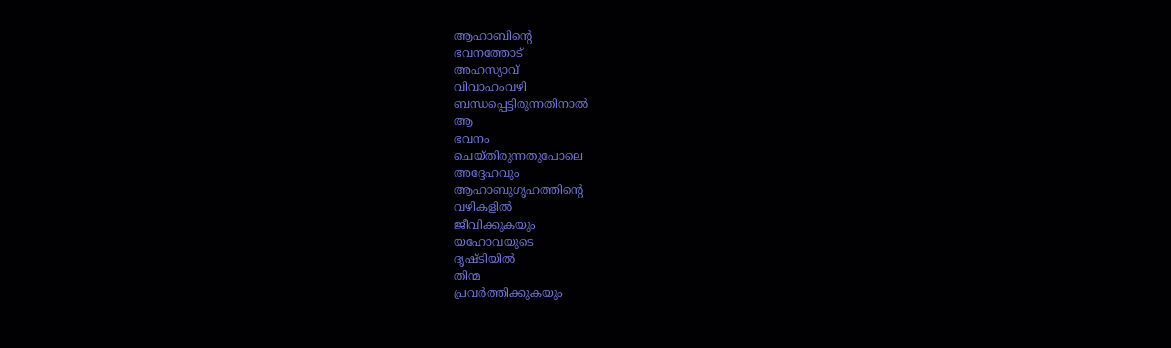ആഹാബിന്റെ
ഭവനത്തോട്
അഹസ്യാവ്
വിവാഹംവഴി
ബന്ധപ്പെട്ടിരുന്നതിനാൽ
ആ
ഭവനം
ചെയ്തിരുന്നതുപോലെ
അദ്ദേഹവും
ആഹാബുഗൃഹത്തിന്റെ
വഴികളിൽ
ജീവിക്കുകയും
യഹോവയുടെ
ദൃഷ്ടിയിൽ
തിന്മ
പ്രവർത്തിക്കുകയും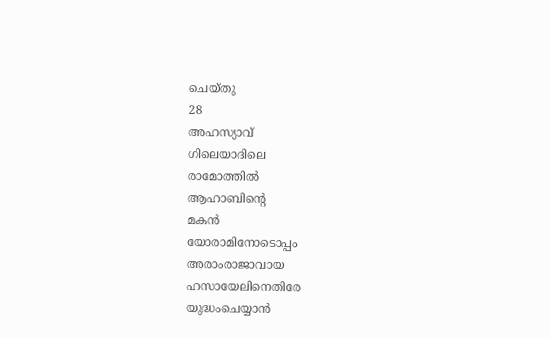ചെയ്തു
28
അഹസ്യാവ്
ഗിലെയാദിലെ
രാമോത്തിൽ
ആഹാബിന്റെ
മകൻ
യോരാമിനോടൊപ്പം
അരാംരാജാവായ
ഹസായേലിനെതിരേ
യുദ്ധംചെയ്യാൻ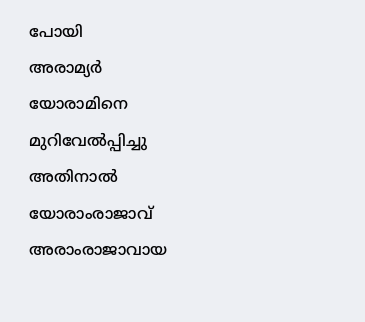പോയി
അരാമ്യർ
യോരാമിനെ
മുറിവേൽപ്പിച്ചു
അതിനാൽ
യോരാംരാജാവ്
അരാംരാജാവായ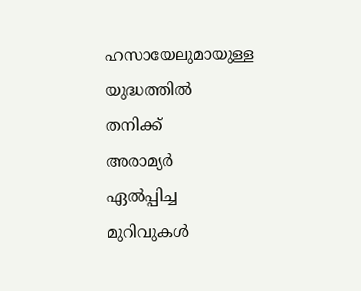ഹസായേലുമായുള്ള
യുദ്ധത്തിൽ
തനിക്ക്
അരാമ്യർ
ഏൽപ്പിച്ച
മുറിവുകൾ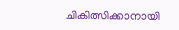ചികിത്സിക്കാനായി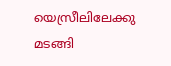യെസ്രീലിലേക്കു
മടങ്ങി